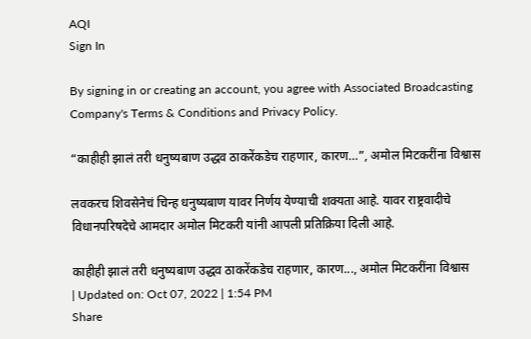AQI
Sign In

By signing in or creating an account, you agree with Associated Broadcasting Company's Terms & Conditions and Privacy Policy.

“काहीही झालं तरी धनुष्यबाण उद्धव ठाकरेंकडेच राहणार, कारण…”, अमोल मिटकरींना विश्वास

लवकरच शिवसेनेचं चिन्ह धनुष्यबाण यावर निर्णय येण्याची शक्यता आहे. यावर राष्ट्रवादीचे विधानपरिषदेचे आमदार अमोल मिटकरी यांनी आपली प्रतिक्रिया दिली आहे.

काहीही झालं तरी धनुष्यबाण उद्धव ठाकरेंकडेच राहणार, कारण..., अमोल मिटकरींना विश्वास
| Updated on: Oct 07, 2022 | 1:54 PM
Share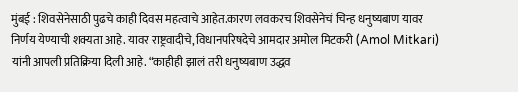मुंबई : शिवसेनेसाठी पुढचे काही दिवस महत्वाचे आहेत.कारण लवकरच शिवसेनेचं चिन्ह धनुष्यबाण यावर निर्णय येण्याची शक्यता आहे. यावर राष्ट्रवादीचे, विधानपरिषदेचे आमदार अमोल मिटकरी (Amol Mitkari) यांनी आपली प्रतिक्रिया दिली आहे. “काहीही झालं तरी धनुष्यबाण उद्धव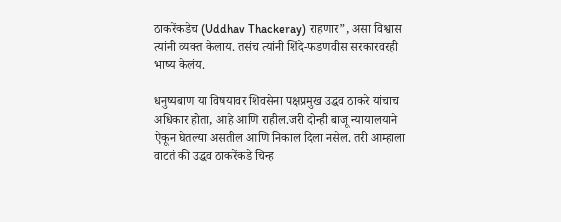ठाकरेंकडेच (Uddhav Thackeray) राहणार”, असा विश्वास त्यांनी व्यक्त केलाय. तसंच त्यांनी शिंदे-फडणवीस सरकारवरही भाष्य केलंय.

धनुष्यबाण या विषयावर शिवसेना पक्षप्रमुख उद्धव ठाकरे यांचाच अधिकार होता, आहे आणि राहील.जरी दोन्ही बाजू न्यायालयाने ऐकून घेतल्या असतील आणि निकाल दिला नसेल. तरी आम्हाला वाटतं की उद्धव ठाकरेंकडे चिन्ह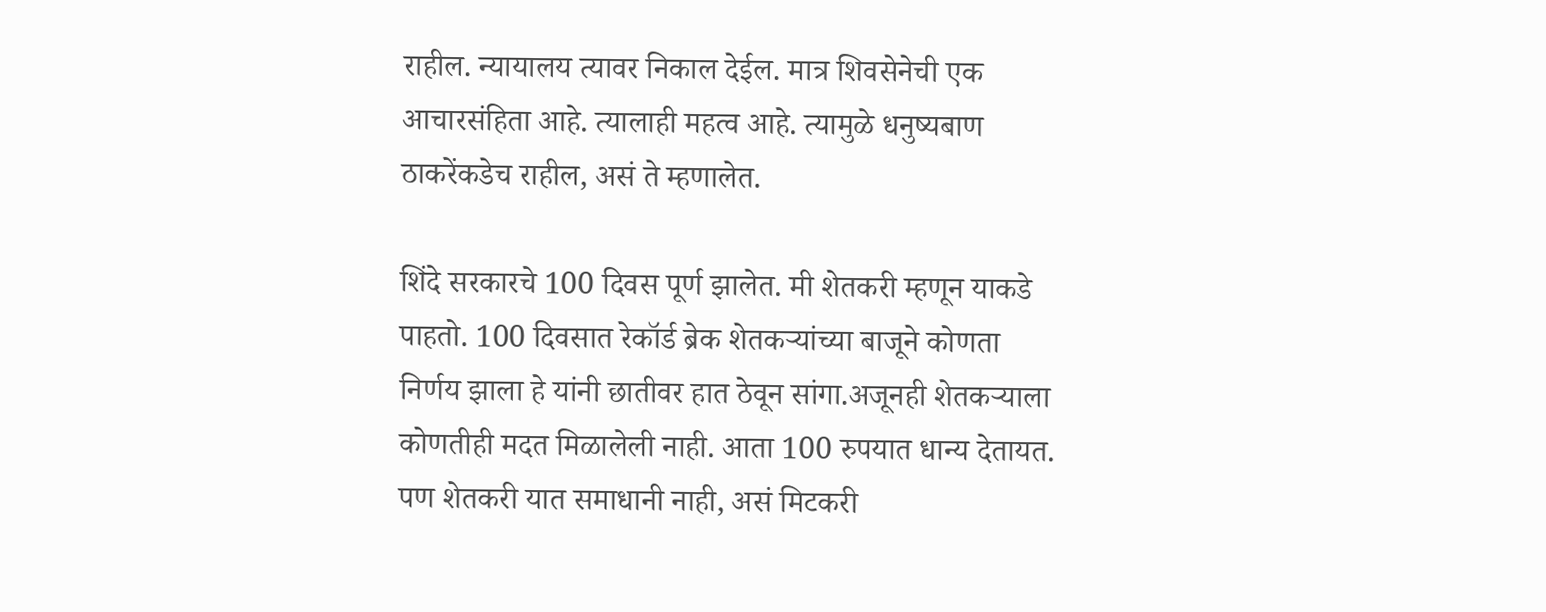राहील. न्यायालय त्यावर निकाल देईल. मात्र शिवसेनेची एक आचारसंहिता आहे. त्यालाही महत्व आहे. त्यामुळे धनुष्यबाण ठाकरेंकडेच राहील, असं ते म्हणालेत.

शिंदे सरकारचे 100 दिवस पूर्ण झालेत. मी शेतकरी म्हणून याकडे पाहतो. 100 दिवसात रेकॉर्ड ब्रेक शेतकऱ्यांच्या बाजूने कोणता निर्णय झाला हे यांनी छातीवर हात ठेवून सांगा.अजूनही शेतकऱ्याला कोणतीही मदत मिळालेली नाही. आता 100 रुपयात धान्य देतायत. पण शेतकरी यात समाधानी नाही, असं मिटकरी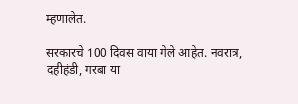म्हणालेत.

सरकारचे 100 दिवस वाया गेले आहेत. नवरात्र, दहीहंडी, गरबा या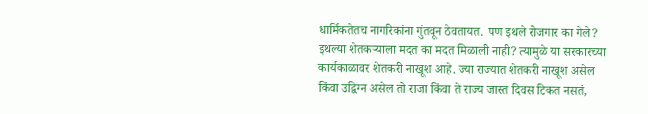धार्मिकतेतच नागरिकांना गुंतवून ठेवतायत. पण इथले रोजगार का गेले? इथल्या शेतकऱ्याला मदत का मदत मिळाली नाही? त्यामुळे या सरकारच्या कार्यकाळावर शेतकरी नाखूश आहे. ज्या राज्यात शेतकरी नाखूश असेल किंवा उद्विग्न असेल तो राजा किंवा ते राज्य जास्त दिवस टिकत नसतं,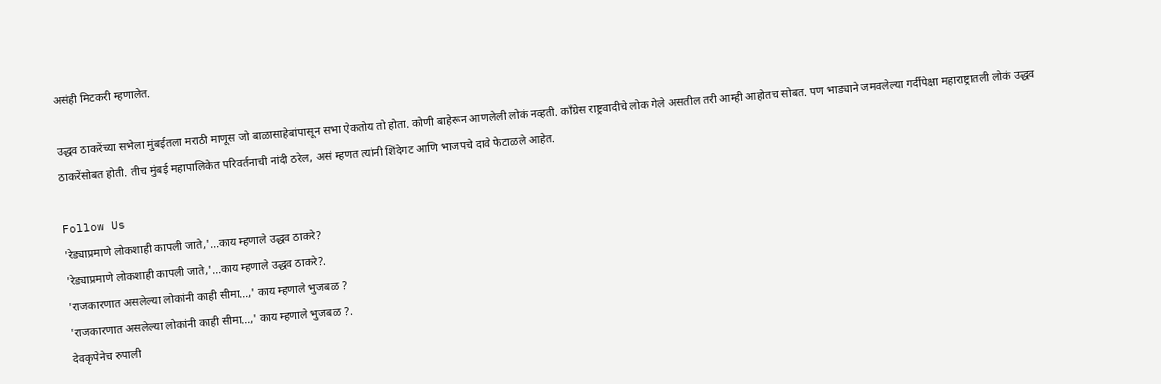असंही मिटकरी म्हणालेत.

उद्धव ठाकरेंच्या सभेला मुंबईतला मराठी माणूस जो बाळासाहेबांपासून सभा ऐकतोय तो होता. कोणी बाहेरून आणलेली लोकं नव्हती. काँग्रेस राष्ट्रवादीचे लोक गेले असतील तरी आम्ही आहोतच सोबत. पण भाड्याने जमवलेल्या गर्दीपेक्षा महाराष्ट्रातली लोकं उद्धव ठाकरेंसोबत होती. तीच मुंबई महापालिकेत परिवर्तनाची नांदी ठरेल, असं म्हणत त्यांनी शिंदेगट आणि भाजपचे दावे फेटाळले आहेत.

Follow Us
'रेड्याप्रमाणे लोकशाही कापली जाते,'...काय म्हणाले उद्धव ठाकरे?
'रेड्याप्रमाणे लोकशाही कापली जाते,'...काय म्हणाले उद्धव ठाकरे?.
'राजकारणात असलेल्या लोकांनी काही सीमा...,' काय म्हणाले भुजबळ ?
'राजकारणात असलेल्या लोकांनी काही सीमा...,' काय म्हणाले भुजबळ ?.
देवकृपेनेच रुपाली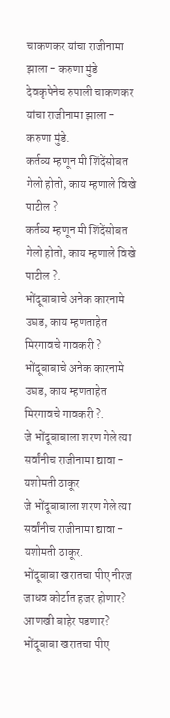चाकणकर यांचा राजीनामा झाला - करुणा मुंडे
देवकृपेनेच रुपाली चाकणकर यांचा राजीनामा झाला - करुणा मुंडे.
कर्तव्य म्हणून मी शिंदेंसोबत गेलो होतो, काय म्हणाले विखे पाटील ?
कर्तव्य म्हणून मी शिंदेंसोबत गेलो होतो, काय म्हणाले विखे पाटील ?.
भोंदूबाबाचे अनेक कारनामे उघड, काय म्हणताहेत मिरगावचे गावकरी ?
भोंदूबाबाचे अनेक कारनामे उघड, काय म्हणताहेत मिरगावचे गावकरी ?.
जे भोंदूबाबाला शरण गेले त्या सर्वांनीच राजीनामा द्यावा - यशोमती ठाकूर
जे भोंदूबाबाला शरण गेले त्या सर्वांनीच राजीनामा द्यावा - यशोमती ठाकूर.
भोंदूबाबा खरातचा पीए नीरज जाधव कोर्टात हजर होणार? आणखी बाहेर पडणार?
भोंदूबाबा खरातचा पीए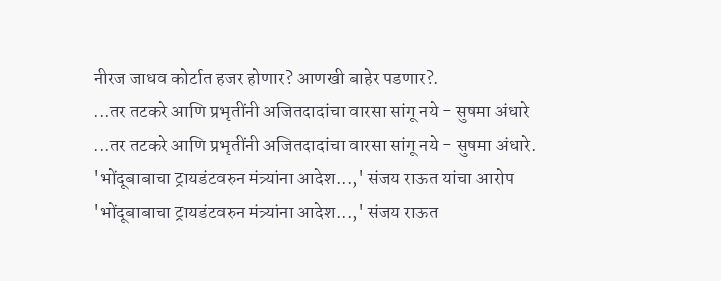नीरज जाधव कोर्टात हजर होणार? आणखी बाहेर पडणार?.
...तर तटकरे आणि प्रभृतींनी अजितदादांचा वारसा सांगू नये - सुषमा अंधारे
...तर तटकरे आणि प्रभृतींनी अजितदादांचा वारसा सांगू नये - सुषमा अंधारे.
'भोंदूबाबाचा ट्रायडंटवरुन मंत्र्यांना आदेश...,' संजय राऊत यांचा आरोप
'भोंदूबाबाचा ट्रायडंटवरुन मंत्र्यांना आदेश...,' संजय राऊत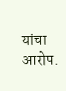यांचा आरोप.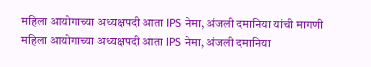महिला आयोगाच्या अध्यक्षपदी आता IPS नेमा, अंजली दमानिया यांची मागणी
महिला आयोगाच्या अध्यक्षपदी आता IPS नेमा, अंजली दमानिया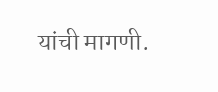यांची मागणी.